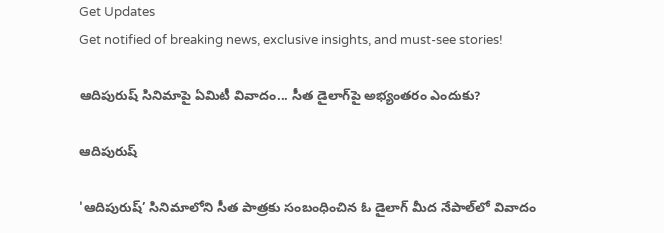Get Updates
Get notified of breaking news, exclusive insights, and must-see stories!

ఆదిపురుష్ సినిమాపై ఏమిటీ వివాదం... సీత డైలాగ్‌పై అభ్యంతరం ఎందుకు?

ఆదిపురుష్

'ఆదిపురుష్’ సినిమాలోని సీత పాత్రకు సంబంధించిన ఓ డైలాగ్ మీద నేపాల్‌లో వివాదం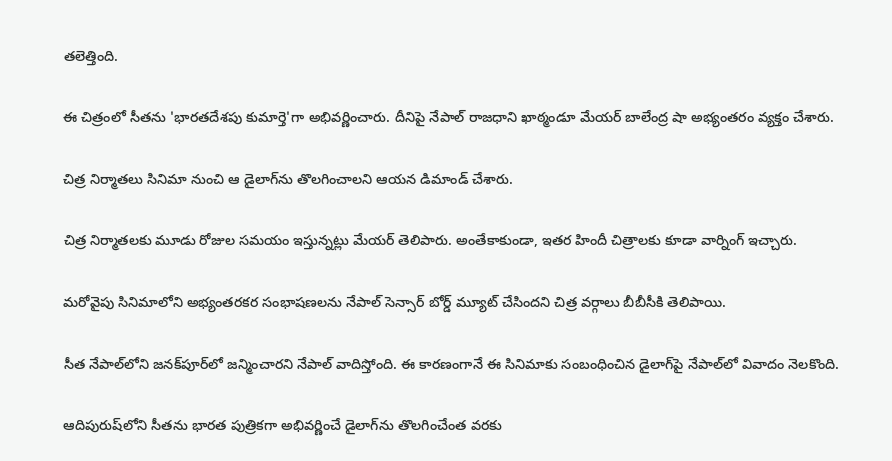తలెత్తింది.

ఈ చిత్రంలో సీతను 'భారతదేశపు కుమార్తె'గా అభివర్ణించారు. దీనిపై నేపాల్ రాజధాని ఖాఠ్మండూ మేయర్ బాలేంద్ర షా అభ్యంతరం వ్యక్తం చేశారు.

చిత్ర నిర్మాతలు సినిమా నుంచి ఆ డైలాగ్‌ను తొలగించాలని ఆయన డిమాండ్ చేశారు.

చిత్ర నిర్మాతలకు మూడు రోజుల సమయం ఇస్తున్నట్లు మేయర్ తెలిపారు. అంతేకాకుండా, ఇతర హిందీ చిత్రాలకు కూడా వార్నింగ్ ఇచ్చారు.

మరోవైపు సినిమాలోని అభ్యంతరకర సంభాషణలను నేపాల్ సెన్సార్ బోర్డ్ మ్యూట్ చేసిందని చిత్ర వర్గాలు బీబీసీకి తెలిపాయి.

సీత నేపాల్‌లోని జనక్‌పూర్‌లో జన్మించారని నేపాల్ వాదిస్తోంది. ఈ కారణంగానే ఈ సినిమాకు సంబంధించిన డైలాగ్‌పై నేపాల్‌లో వివాదం నెలకొంది.

ఆదిపురుష్‌లోని సీతను భారత పుత్రికగా అభివర్ణించే డైలాగ్‌ను తొలగించేంత వరకు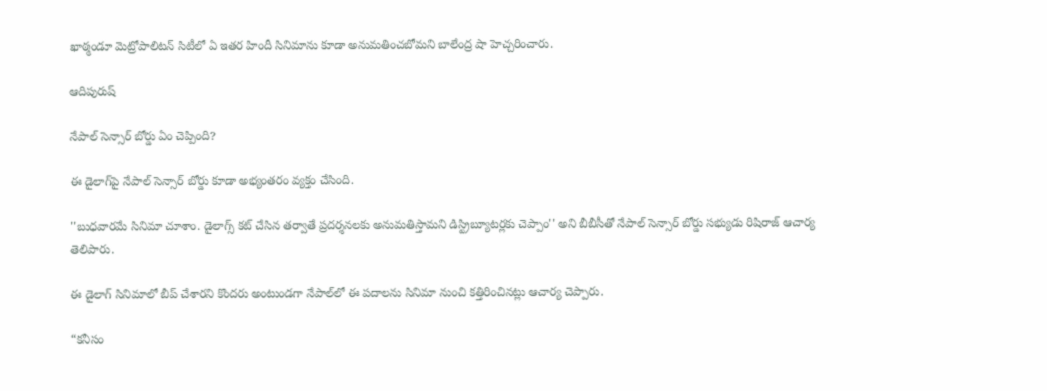ఖాఠ్మండూ మెట్రోపాలిటన్ సిటీలో ఏ ఇతర హిందీ సినిమాను కూడా అనుమతించబోమని బాలేంద్ర షా హెచ్చరించారు.

ఆదిపురుష్

నేపాల్ సెన్సార్ బోర్డు ఏం చెప్పింది?

ఈ డైలాగ్‌పై నేపాల్ సెన్సార్ బోర్డు కూడా అభ్యంతరం వ్యక్తం చేసింది.

''బుధవారమే సినిమా చూశాం. డైలాగ్స్ కట్ చేసిన తర్వాతే ప్రదర్శనలకు అనుమతిస్తామని డిస్ట్రిబ్యూటర్లకు చెప్పాం'' అని బీబీసీతో నేపాల్ సెన్సార్ బోర్డు సభ్యుడు రిషిరాజ్ ఆచార్య తెలిపారు.

ఈ డైలాగ్ సినిమాలో బీప్ చేశారని కొందరు అంటుండగా నేపాల్‌లో ఈ పదాలను సినిమా నుంచి కత్తిరించినట్లు ఆచార్య చెప్పారు.

“కనీసం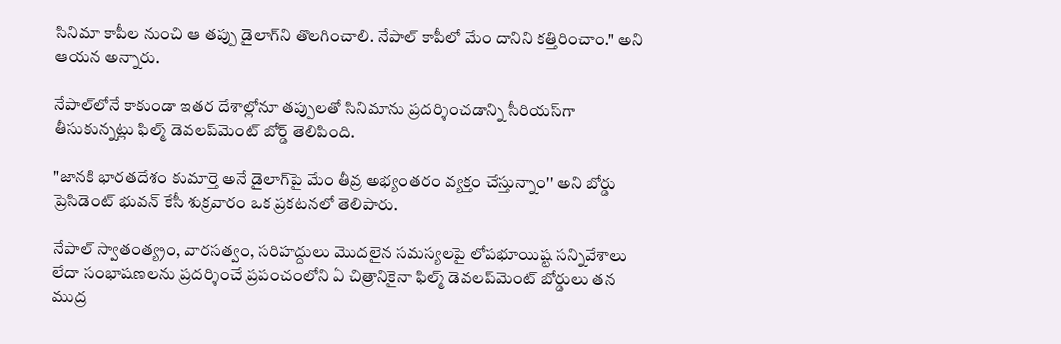సినిమా కాపీల నుంచి ఆ తప్పు డైలాగ్‌ని తొలగించాలి. నేపాల్‌ కాపీలో మేం దానిని కత్తిరించాం." అని ఆయన అన్నారు.

నేపాల్‌లోనే కాకుండా ఇతర దేశాల్లోనూ తప్పులతో సినిమాను ప్రదర్శించడాన్ని సీరియస్‌గా తీసుకున్నట్లు ఫిల్మ్ డెవలప్‌మెంట్ బోర్డ్ తెలిపింది.

"జానకి భారతదేశం కుమార్తె అనే డైలాగ్‌పై మేం తీవ్ర అభ్యంతరం వ్యక్తం చేస్తున్నాం'' అని బోర్డు ప్రెసిడెంట్ భువన్ కేసీ శుక్రవారం ఒక ప్రకటనలో తెలిపారు.

నేపాల్ స్వాతంత్య్రం, వారసత్వం, సరిహద్దులు మొదలైన సమస్యలపై లోపభూయిష్ట సన్నివేశాలు లేదా సంభాషణలను ప్రదర్శించే ప్రపంచంలోని ఏ చిత్రానికైనా ఫిల్మ్ డెవలప్‌మెంట్ బోర్డులు తన ముద్ర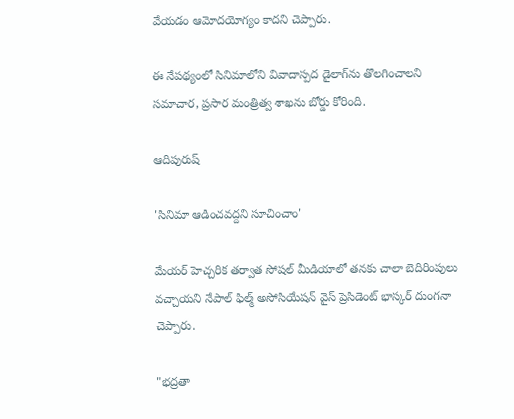వేయడం ఆమోదయోగ్యం కాదని చెప్పారు.

ఈ నేపథ్యంలో సినిమాలోని వివాదాస్పద డైలాగ్‌ను తొలగించాలని సమాచార, ప్రసార మంత్రిత్వ శాఖను బోర్డు కోరింది.

ఆదిపురుష్

'సినిమా ఆడించవద్దని సూచించాం'

మేయర్ హెచ్చరిక తర్వాత సోషల్ మీడియాలో తనకు చాలా బెదిరింపులు వచ్చాయని నేపాల్ ఫిల్మ్ అసోసియేషన్ వైస్ ప్రెసిడెంట్ భాస్కర్ దుంగనా చెప్పారు.

"భద్రతా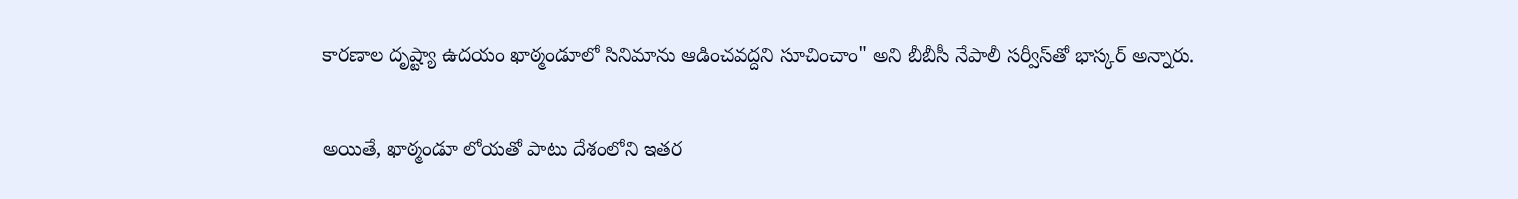కారణాల దృష్ట్యా ఉదయం ఖాఠ్మండూలో సినిమాను ఆడించవద్దని సూచించాం" అని బీబీసీ నేపాలీ సర్వీస్‌తో భాస్కర్ అన్నారు.

అయితే, ఖాఠ్మండూ లోయతో పాటు దేశంలోని ఇతర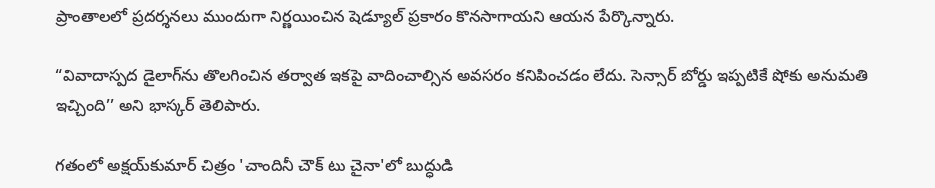ప్రాంతాలలో ప్రదర్శనలు ముందుగా నిర్ణయించిన షెడ్యూల్ ప్రకారం కొనసాగాయని ఆయన పేర్కొన్నారు.

“వివాదాస్పద డైలాగ్‌ను తొలగించిన తర్వాత ఇకపై వాదించాల్సిన అవసరం కనిపించడం లేదు. సెన్సార్ బోర్డు ఇప్పటికే షోకు అనుమతి ఇచ్చింది’’ అని భాస్కర్ తెలిపారు.

గతంలో అక్షయ్‌కుమార్ చిత్రం 'చాందినీ చౌక్ టు చైనా'లో బుద్ధుడి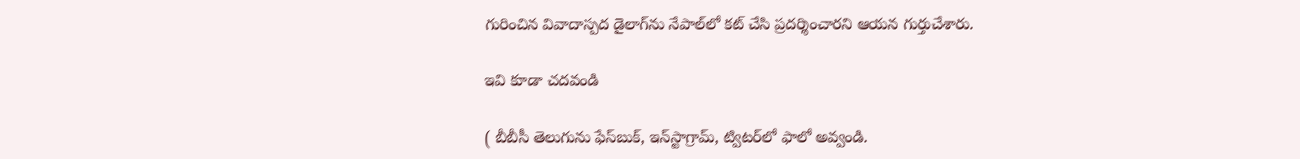గురించిన వివాదాస్పద డైలాగ్‌ను నేపాల్‌లో కట్ చేసి ప్రదర్శించారని ఆయన గుర్తుచేశారు.

ఇవి కూడా చదవండి

( బీబీసీ తెలుగును ఫేస్‌బుక్, ఇన్‌స్టాగ్రామ్‌, ట్విటర్‌లో ఫాలో అవ్వండి.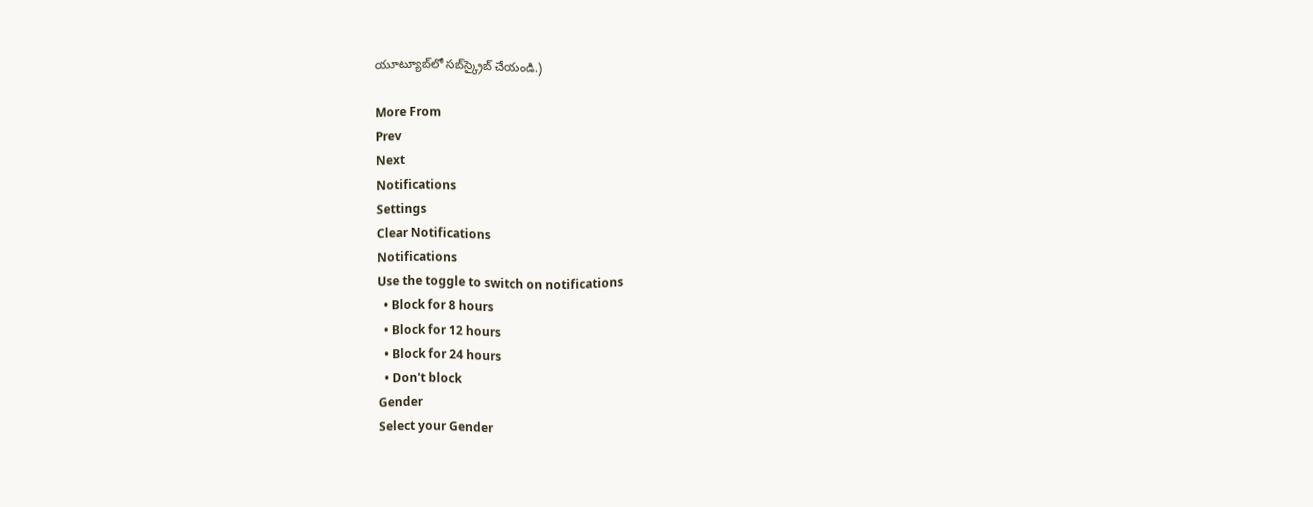యూట్యూబ్‌లో సబ్‌స్క్రైబ్ చేయండి.)

More From
Prev
Next
Notifications
Settings
Clear Notifications
Notifications
Use the toggle to switch on notifications
  • Block for 8 hours
  • Block for 12 hours
  • Block for 24 hours
  • Don't block
Gender
Select your Gender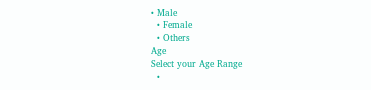• Male
  • Female
  • Others
Age
Select your Age Range
  •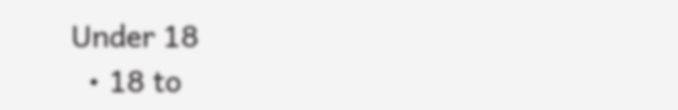Under 18
  • 18 to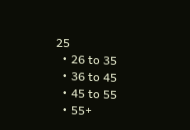25
  • 26 to 35
  • 36 to 45
  • 45 to 55
  • 55+